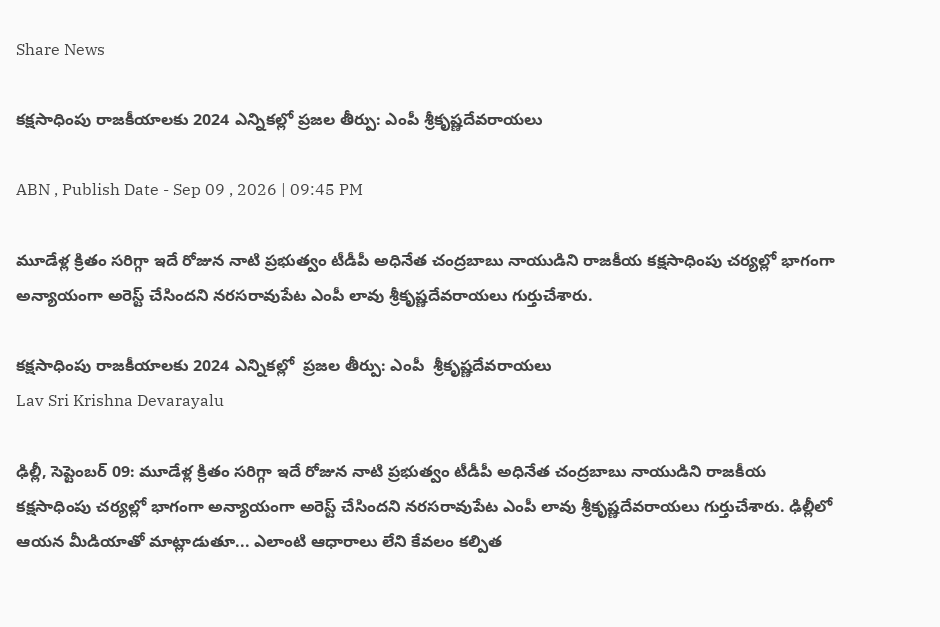Share News

కక్షసాధింపు రాజకీయాలకు 2024 ఎన్నికల్లో ప్రజల తీర్పు: ఎంపీ శ్రీకృష్ణదేవరాయలు

ABN , Publish Date - Sep 09 , 2026 | 09:45 PM

మూడేళ్ల క్రితం సరిగ్గా ఇదే రోజున నాటి ప్రభుత్వం టీడీపీ అధినేత చంద్రబాబు నాయుడిని రాజకీయ కక్షసాధింపు చర్యల్లో భాగంగా అన్యాయంగా అరెస్ట్ చేసిందని నరసరావుపేట ఎంపీ లావు శ్రీకృష్ణదేవరాయలు గుర్తుచేశారు.

కక్షసాధింపు రాజకీయాలకు 2024 ఎన్నికల్లో  ప్రజల తీర్పు: ఎంపీ  శ్రీకృష్ణదేవరాయలు
Lav Sri Krishna Devarayalu

ఢిల్లీ, సెప్టెంబర్ 09: మూడేళ్ల క్రితం సరిగ్గా ఇదే రోజున నాటి ప్రభుత్వం టీడీపీ అధినేత చంద్రబాబు నాయుడిని రాజకీయ కక్షసాధింపు చర్యల్లో భాగంగా అన్యాయంగా అరెస్ట్ చేసిందని నరసరావుపేట ఎంపీ లావు శ్రీకృష్ణదేవరాయలు గుర్తుచేశారు. ఢిల్లీలో ఆయన మీడియాతో మాట్లాడుతూ... ఎలాంటి ఆధారాలు లేని కేవలం కల్పిత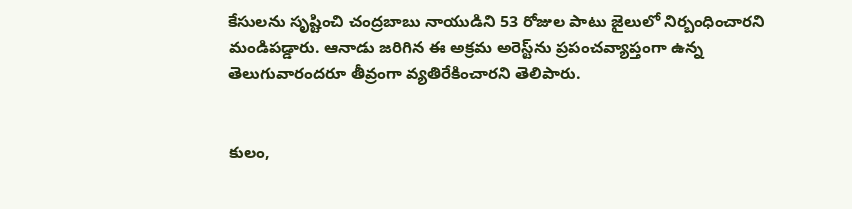కేసులను సృష్టించి చంద్రబాబు నాయుడిని 53 రోజుల పాటు జైలులో నిర్బంధించారని మండిపడ్డారు. ఆనాడు జరిగిన ఈ అక్రమ అరెస్ట్‌ను ప్రపంచవ్యాప్తంగా ఉన్న తెలుగువారందరూ తీవ్రంగా వ్యతిరేకించారని తెలిపారు.


కులం,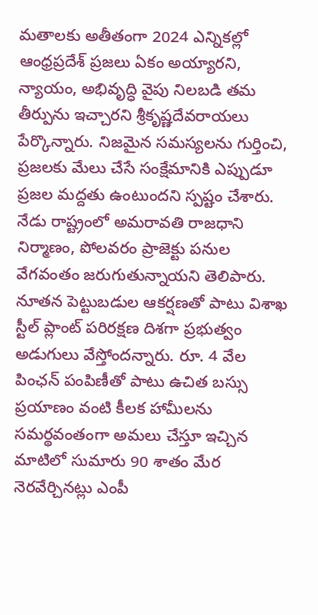మతాలకు అతీతంగా 2024 ఎన్నికల్లో ఆంధ్రప్రదేశ్ ప్రజలు ఏకం అయ్యారని, న్యాయం, అభివృద్ధి వైపు నిలబడి తమ తీర్పును ఇచ్చారని శ్రీకృష్ణదేవరాయలు పేర్కొన్నారు. నిజమైన సమస్యలను గుర్తించి, ప్రజలకు మేలు చేసే సంక్షేమానికి ఎప్పుడూ ప్రజల మద్దతు ఉంటుందని స్పష్టం చేశారు. నేడు రాష్ట్రంలో అమరావతి రాజధాని నిర్మాణం, పోలవరం ప్రాజెక్టు పనుల వేగవంతం జరుగుతున్నాయని తెలిపారు. నూతన పెట్టుబడుల ఆకర్షణతో పాటు విశాఖ స్టీల్ ప్లాంట్ పరిరక్షణ దిశగా ప్రభుత్వం అడుగులు వేస్తోందన్నారు. రూ. 4 వేల పింఛన్ పంపిణీతో పాటు ఉచిత బస్సు ప్రయాణం వంటి కీలక హామీలను సమర్థవంతంగా అమలు చేస్తూ ఇచ్చిన మాటిలో సుమారు 90 శాతం మేర నెరవేర్చినట్లు ఎంపీ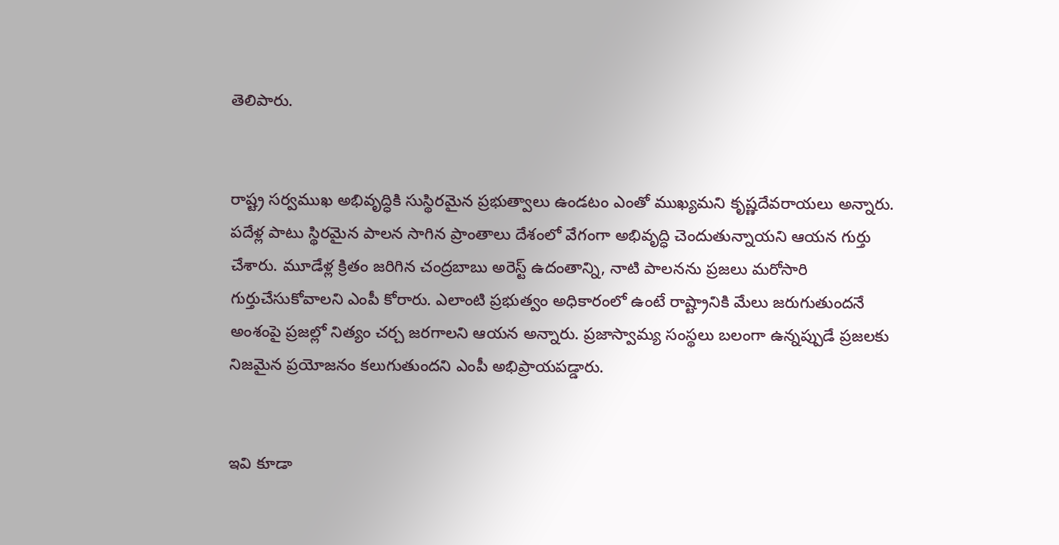తెలిపారు.


రాష్ట్ర సర్వముఖ అభివృద్ధికి సుస్థిరమైన ప్రభుత్వాలు ఉండటం ఎంతో ముఖ్యమని కృష్ణదేవరాయలు అన్నారు. పదేళ్ల పాటు స్థిరమైన పాలన సాగిన ప్రాంతాలు దేశంలో వేగంగా అభివృద్ధి చెందుతున్నాయని ఆయన గుర్తు చేశారు. మూడేళ్ల క్రితం జరిగిన చంద్రబాబు అరెస్ట్ ఉదంతాన్ని, నాటి పాలనను ప్రజలు మరోసారి గుర్తుచేసుకోవాలని ఎంపీ కోరారు. ఎలాంటి ప్రభుత్వం అధికారంలో ఉంటే రాష్ట్రానికి మేలు జరుగుతుందనే అంశంపై ప్రజల్లో నిత్యం చర్చ జరగాలని ఆయన అన్నారు. ప్రజాస్వామ్య సంస్థలు బలంగా ఉన్నప్పుడే ప్రజలకు నిజమైన ప్రయోజనం కలుగుతుందని ఎంపీ అభిప్రాయపడ్డారు.


ఇవి కూడా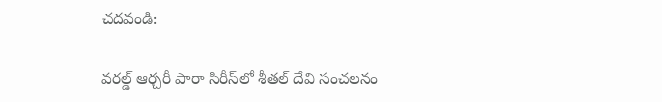చదవండి:

వరల్డ్ ఆర్చరీ పారా సిరీస్‌లో శీతల్ దేవి సంచలనం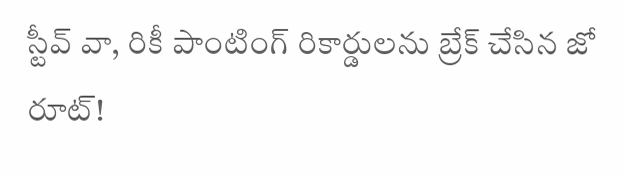స్టీవ్ వా, రికీ పాంటింగ్ రికార్డులను బ్రేక్ చేసిన జో రూట్!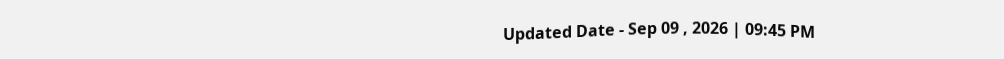Updated Date - Sep 09 , 2026 | 09:45 PM